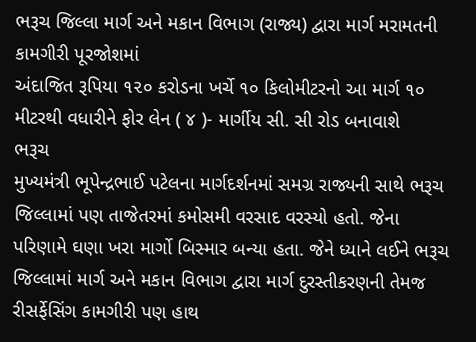ભરૂચ જિલ્લા માર્ગ અને મકાન વિભાગ (રાજ્ય) દ્વારા માર્ગ મરામતની કામગીરી પૂરજોશમાં
અંદાજિત રૂપિયા ૧૨૦ કરોડના ખર્ચે ૧૦ કિલોમીટરનો આ માર્ગ ૧૦ મીટરથી વધારીને ફોર લેન ( ૪ )- માર્ગીય સી. સી રોડ બનાવાશે
ભરૂચ
મુખ્યમંત્રી ભૂપેન્દ્રભાઈ પટેલના માર્ગદર્શનમાં સમગ્ર રાજ્યની સાથે ભરૂચ જિલ્લામાં પણ તાજેતરમાં કમોસમી વરસાદ વરસ્યો હતો. જેના પરિણામે ઘણા ખરા માર્ગો બિસ્માર બન્યા હતા. જેને ધ્યાને લઈને ભરૂચ જિલ્લામાં માર્ગ અને મકાન વિભાગ દ્વારા માર્ગ દુરસ્તીકરણની તેમજ રીસર્ફેસિંગ કામગીરી પણ હાથ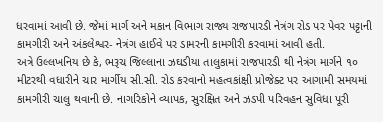ધરવામાં આવી છે. જેમાં માર્ગ અને મકાન વિભાગ રાજ્ય રાજપારડી નેત્રંગ રોડ પર પેવર પટ્ટાની કામગીરી અને અંકલેશ્વર- નેત્રંગ હાઈવે પર ડામરની કામગીરી કરવામાં આવી હતી.
અત્રે ઉલ્લખનિય છે કે, ભરૂચ જિલ્લાના ઝઘડીયા તાલુકામાં રાજપારડી થી નેત્રંગ માર્ગને ૧૦ મીટરથી વધારીને ચાર માર્ગીય સી.સી. રોડ કરવાનો મહત્વકાંક્ષી પ્રોજેક્ટ પર આગામી સમયમાં કામગીરી ચાલુ થવાની છે. નાગરિકોને વ્યાપક, સુરક્ષિત અને ઝડપી પરિવહન સુવિધા પૂરી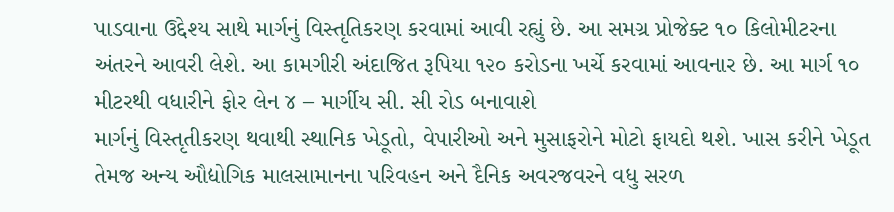પાડવાના ઉદ્દેશ્ય સાથે માર્ગનું વિસ્તૃતિકરણ કરવામાં આવી રહ્યું છે. આ સમગ્ર પ્રોજેક્ટ ૧૦ કિલોમીટરના અંતરને આવરી લેશે. આ કામગીરી અંદાજિત રૂપિયા ૧૨૦ કરોડના ખર્ચે કરવામાં આવનાર છે. આ માર્ગ ૧૦ મીટરથી વધારીને ફોર લેન ૪ – માર્ગીય સી. સી રોડ બનાવાશે
માર્ગનું વિસ્તૃતીકરણ થવાથી સ્થાનિક ખેડૂતો, વેપારીઓ અને મુસાફરોને મોટો ફાયદો થશે. ખાસ કરીને ખેડૂત તેમજ અન્ય ઔદ્યોગિક માલસામાનના પરિવહન અને દૈનિક અવરજવરને વધુ સરળ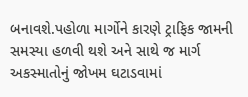બનાવશે.પહોળા માર્ગોને કારણે ટ્રાફિક જામની સમસ્યા હળવી થશે અને સાથે જ માર્ગ અકસ્માતોનું જોખમ ઘટાડવામાં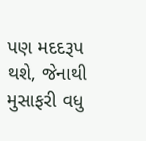પણ મદદરૂપ થશે, જેનાથી મુસાફરી વધુ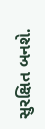સુરક્ષિત બનશે.